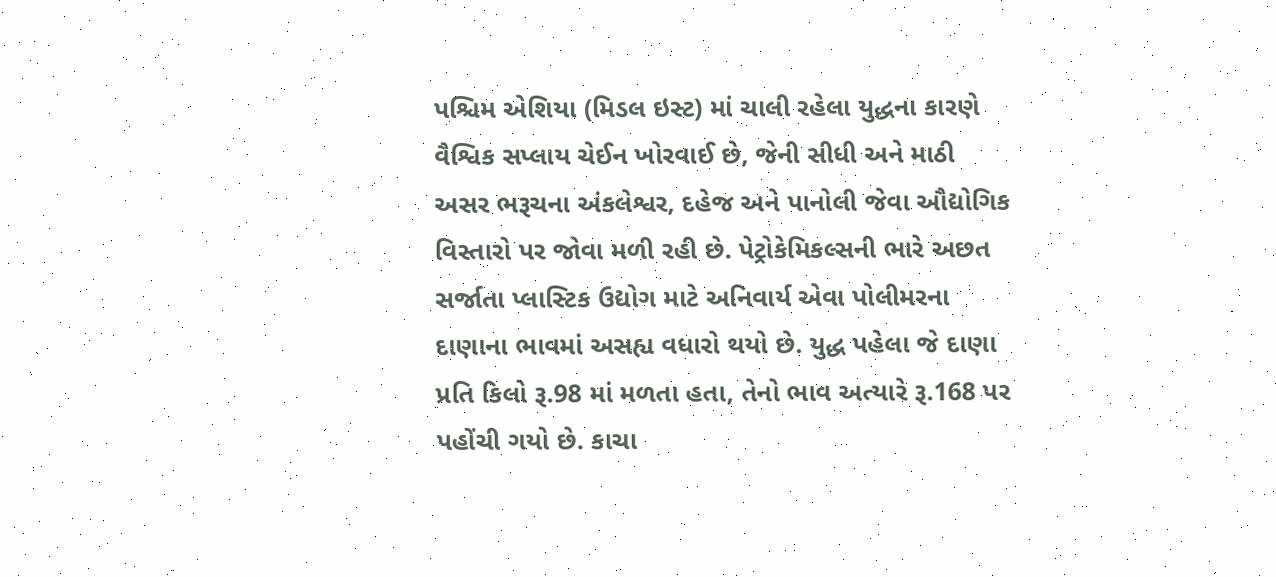પશ્ચિમ એશિયા (મિડલ ઇસ્ટ) માં ચાલી રહેલા યુદ્ધના કારણે વૈશ્વિક સપ્લાય ચેઈન ખોરવાઈ છે, જેની સીધી અને માઠી અસર ભરૂચના અંકલેશ્વર, દહેજ અને પાનોલી જેવા ઔદ્યોગિક વિસ્તારો પર જોવા મળી રહી છે. પેટ્રોકેમિકલ્સની ભારે અછત સર્જાતા પ્લાસ્ટિક ઉદ્યોગ માટે અનિવાર્ય એવા પોલીમરના દાણાના ભાવમાં અસહ્ય વધારો થયો છે. યુદ્ધ પહેલા જે દાણા પ્રતિ કિલો રૂ.98 માં મળતા હતા, તેનો ભાવ અત્યારે રૂ.168 પર પહોંચી ગયો છે. કાચા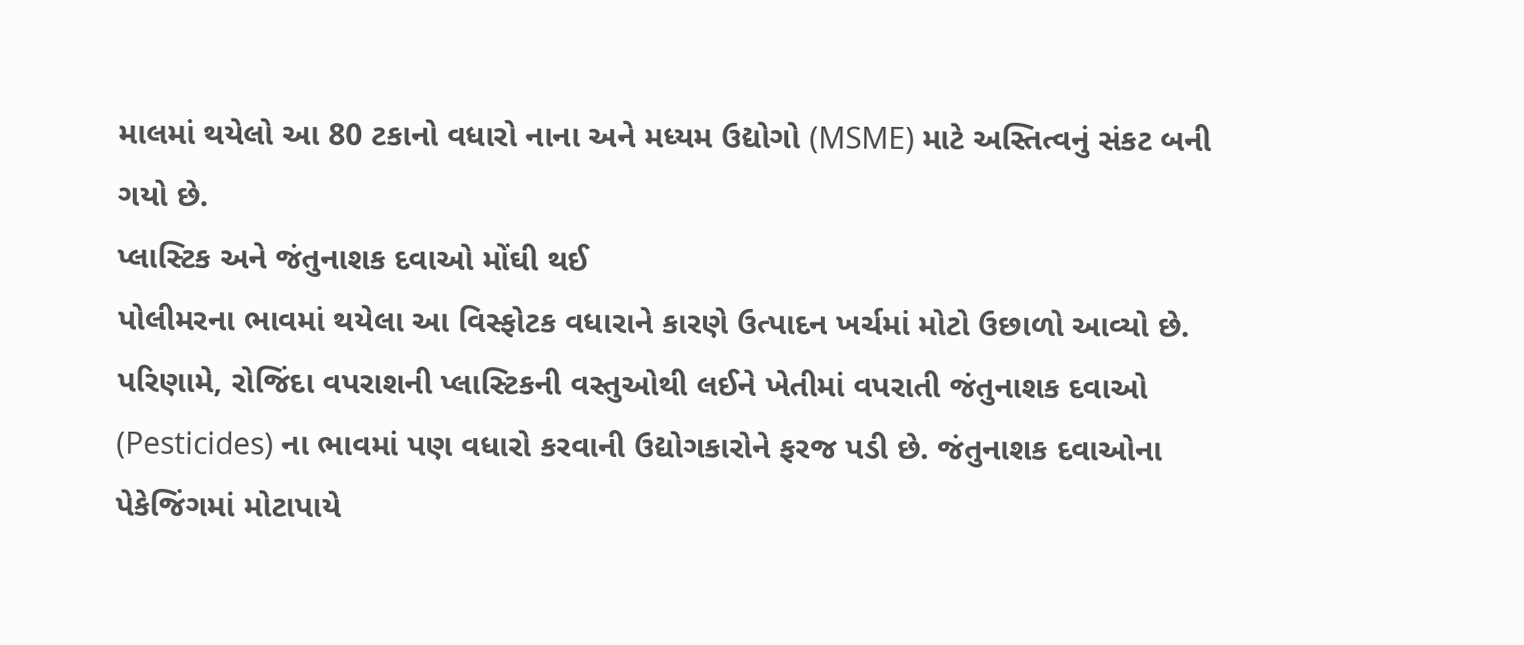માલમાં થયેલો આ 80 ટકાનો વધારો નાના અને મધ્યમ ઉદ્યોગો (MSME) માટે અસ્તિત્વનું સંકટ બની ગયો છે.
પ્લાસ્ટિક અને જંતુનાશક દવાઓ મોંઘી થઈ
પોલીમરના ભાવમાં થયેલા આ વિસ્ફોટક વધારાને કારણે ઉત્પાદન ખર્ચમાં મોટો ઉછાળો આવ્યો છે. પરિણામે, રોજિંદા વપરાશની પ્લાસ્ટિકની વસ્તુઓથી લઈને ખેતીમાં વપરાતી જંતુનાશક દવાઓ (Pesticides) ના ભાવમાં પણ વધારો કરવાની ઉદ્યોગકારોને ફરજ પડી છે. જંતુનાશક દવાઓના પેકેજિંગમાં મોટાપાયે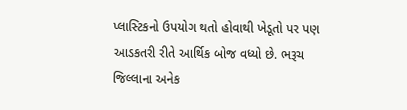પ્લાસ્ટિકનો ઉપયોગ થતો હોવાથી ખેડૂતો પર પણ આડકતરી રીતે આર્થિક બોજ વધ્યો છે. ભરૂચ જિલ્લાના અનેક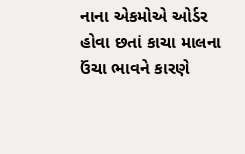નાના એકમોએ ઓર્ડર હોવા છતાં કાચા માલના ઉંચા ભાવને કારણે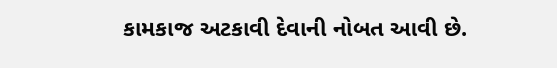કામકાજ અટકાવી દેવાની નોબત આવી છે.